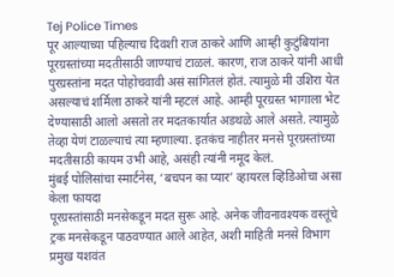Tej Police Times
पूर आल्याच्या पहिल्याच दिवशी राज ठाकरे आणि आम्ही कुटुंबियांना पूरग्रस्तांच्या मदतीसाठी जाण्याचं टाळलं. कारण, राज ठाकरे यांनी आधी पुरग्रस्तांना मदत पोहोचवावी असं सांगितलं होतं. त्यामुळे मी उशिरा येत असल्याचं शर्मिला ठाकरे यांनी म्हटलं आहे. आम्ही पूरग्रस्त भागाला भेट देण्यासाठी आलो असतो तर मदतकार्यात अडथळे आले असते. त्यामुळे तेव्हा येणं टाळल्याचं त्या म्हणाल्या. इतकंच नाहीतर मनसे पूरग्रस्तांच्या मदतीसाठी कायम उभी आहे, असंही त्यांनी नमूद केलं.
मुंबई पोलिसांचा स्मार्टनेस, ‘बचपन का प्यार’ व्हायरल व्हिडिओचा असा केला फायदा
पूरग्रस्तांसाठी मनसेकडून मदत सुरू आहे. अनेक जीवनावश्यक वस्तूंचे ट्रक मनसेकडून पाठवण्यात आले आहेत, अशी माहिती मनसे विभाग प्रमुख यशवंत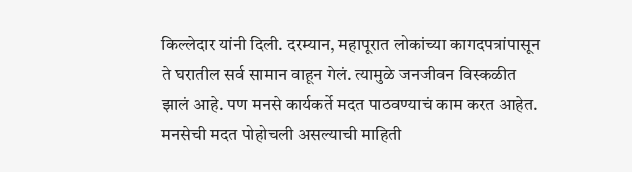किल्लेदार यांनी दिली. दरम्यान, महापूरात लोकांच्या कागदपत्रांपासून ते घरातील सर्व सामान वाहून गेलं. त्यामुळे जनजीवन विस्कळीत झालं आहे. पण मनसे कार्यकर्ते मदत पाठवण्याचं काम करत आहेत. मनसेची मदत पोहोचली असल्याची माहिती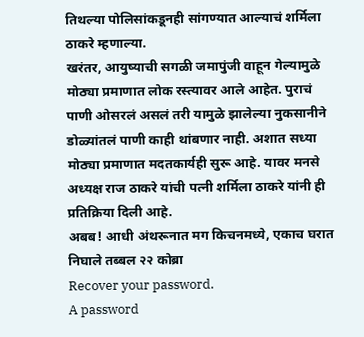तिथल्या पोलिसांकडूनही सांगण्यात आल्याचं शर्मिला ठाकरे म्हणाल्या.
खरंतर, आयुष्याची सगळी जमापुंजी वाहून गेल्यामुळे मोठ्या प्रमाणात लोक रस्त्यावर आले आहेत. पुराचं पाणी ओसरलं असलं तरी यामुळे झालेल्या नुकसानीने डोळ्यांतलं पाणी काही थांबणार नाही. अशात सध्या मोठ्या प्रमाणात मदतकार्यही सुरू आहे. यावर मनसे अध्यक्ष राज ठाकरे यांची पत्नी शर्मिला ठाकरे यांनी ही प्रतिक्रिया दिली आहे.
अबब! आधी अंथरूनात मग किचनमध्ये, एकाच घरात निघाले तब्बल २२ कोब्रा
Recover your password.
A password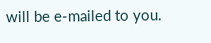will be e-mailed to you.